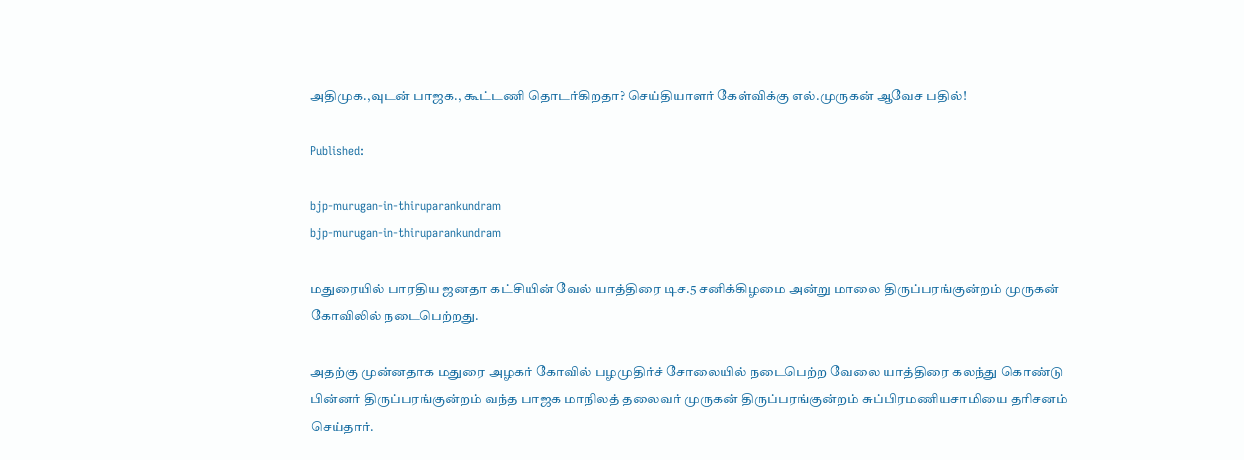அதிமுக.,வுடன் பாஜக., கூட்டணி தொடர்கிறதா? செய்தியாளர் கேள்விக்கு எல்.முருகன் ஆவேச பதில்!

Published:

bjp-murugan-in-thiruparankundram
bjp-murugan-in-thiruparankundram

மதுரையில் பாரதிய ஜனதா கட்சியின் வேல் யாத்திரை டிச.5 சனிக்கிழமை அன்று மாலை திருப்பரங்குன்றம் முருகன் கோவிலில் நடைபெற்றது.

அதற்கு முன்னதாக மதுரை அழகர் கோவில் பழமுதிர்ச் சோலையில் நடைபெற்ற வேலை யாத்திரை கலந்து கொண்டு பின்னர் திருப்பரங்குன்றம் வந்த பாஜக மாநிலத் தலைவர் முருகன் திருப்பரங்குன்றம் சுப்பிரமணியசாமியை தரிசனம் செய்தார்.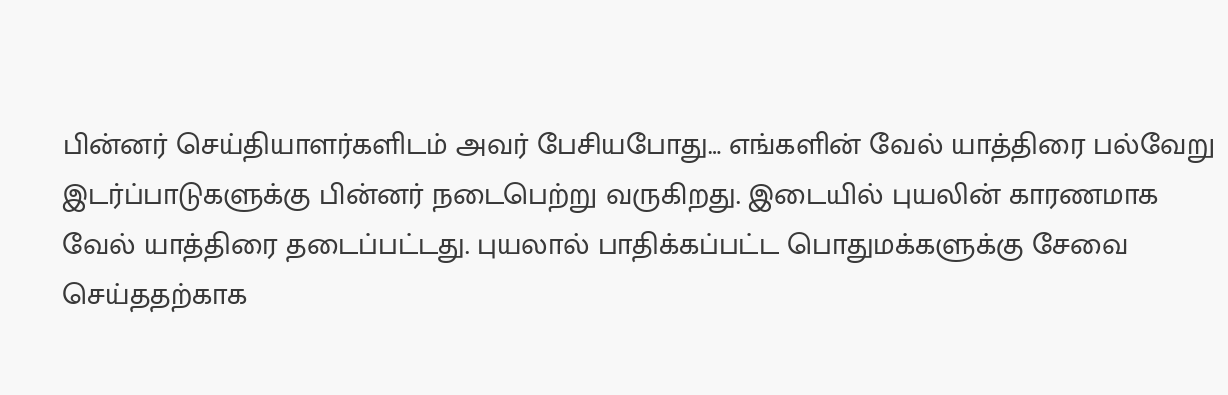பின்னர் செய்தியாளர்களிடம் அவர் பேசியபோது… எங்களின் வேல் யாத்திரை பல்வேறு இடர்ப்பாடுகளுக்கு பின்னர் நடைபெற்று வருகிறது. இடையில் புயலின் காரணமாக வேல் யாத்திரை தடைப்பட்டது. புயலால் பாதிக்கப்பட்ட பொதுமக்களுக்கு சேவை செய்ததற்காக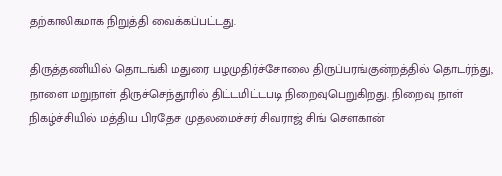தற்காலிகமாக நிறுத்தி வைக்கப்பட்டது.

திருத்தணியில் தொடங்கி மதுரை பழமுதிர்ச்சோலை திருப்பரங்குன்றத்தில் தொடர்ந்து, நாளை மறுநாள் திருச்செந்தூரில் திட்டமிட்டபடி நிறைவுபெறுகிறது. நிறைவு நாள் நிகழ்ச்சியில் மத்திய பிரதேச முதலமைச்சர் சிவராஜ் சிங் சௌகான்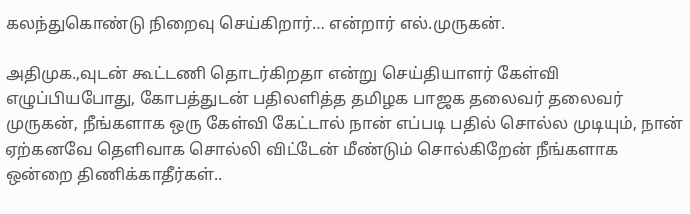கலந்துகொண்டு நிறைவு செய்கிறார்… என்றார் எல்.முருகன்.

அதிமுக.,வுடன் கூட்டணி தொடர்கிறதா என்று செய்தியாளர் கேள்வி எழுப்பியபோது, கோபத்துடன் பதிலளித்த தமிழக பாஜக தலைவர் தலைவர் முருகன், நீங்களாக ஒரு கேள்வி கேட்டால் நான் எப்படி பதில் சொல்ல முடியும், நான் ஏற்கனவே தெளிவாக சொல்லி விட்டேன் மீண்டும் சொல்கிறேன் நீங்களாக ஒன்றை திணிக்காதீர்கள்..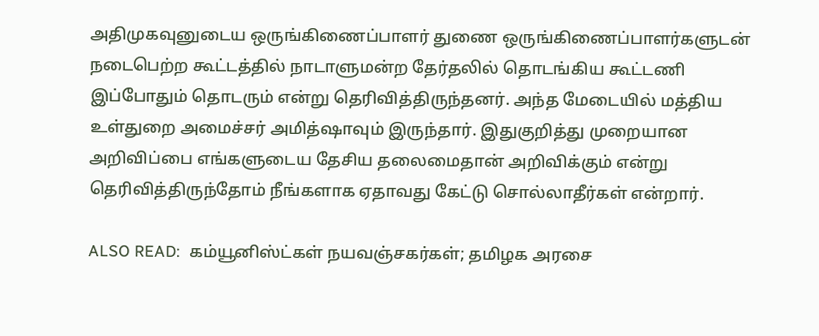அதிமுகவுனுடைய ஒருங்கிணைப்பாளர் துணை ஒருங்கிணைப்பாளர்களுடன் நடைபெற்ற கூட்டத்தில் நாடாளுமன்ற தேர்தலில் தொடங்கிய கூட்டணி இப்போதும் தொடரும் என்று தெரிவித்திருந்தனர். அந்த மேடையில் மத்திய உள்துறை அமைச்சர் அமித்ஷாவும் இருந்தார். இதுகுறித்து முறையான அறிவிப்பை எங்களுடைய தேசிய தலைமைதான் அறிவிக்கும் என்று தெரிவித்திருந்தோம் நீங்களாக ஏதாவது கேட்டு சொல்லாதீர்கள் என்றார்.

ALSO READ:  கம்யூனிஸ்ட்கள் நயவஞ்சகர்கள்; தமிழக அரசை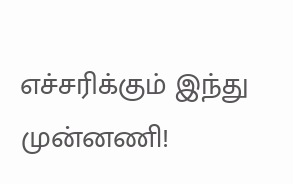எச்சரிக்கும் இந்து முன்னணி!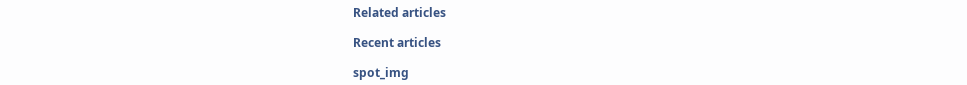Related articles

Recent articles

spot_img